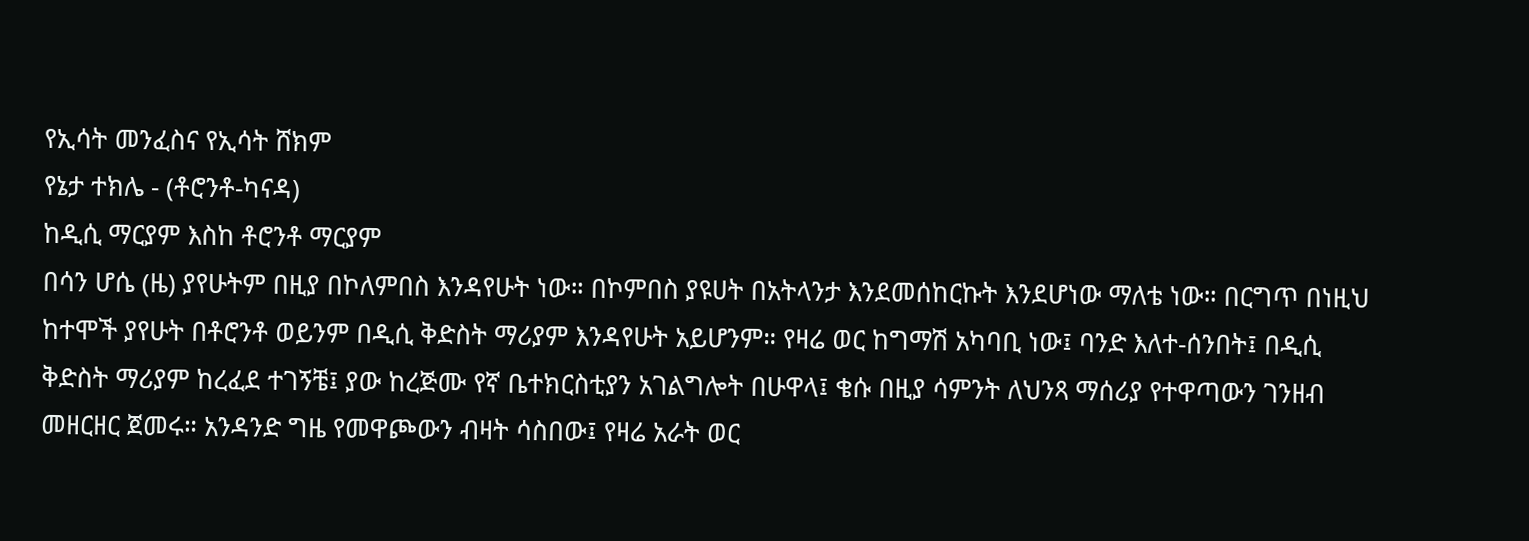የኢሳት መንፈስና የኢሳት ሸክም
የኔታ ተክሌ - (ቶሮንቶ-ካናዳ)
ከዲሲ ማርያም እስከ ቶሮንቶ ማርያም
በሳን ሆሴ (ዜ) ያየሁትም በዚያ በኮለምበስ እንዳየሁት ነው። በኮምበስ ያዩሀት በአትላንታ እንደመሰከርኩት እንደሆነው ማለቴ ነው። በርግጥ በነዚህ ከተሞች ያየሁት በቶሮንቶ ወይንም በዲሲ ቅድስት ማሪያም እንዳየሁት አይሆንም። የዛሬ ወር ከግማሽ አካባቢ ነው፤ ባንድ እለተ-ሰንበት፤ በዲሲ ቅድስት ማሪያም ከረፈደ ተገኝቼ፤ ያው ከረጅሙ የኛ ቤተክርስቲያን አገልግሎት በሁዋላ፤ ቄሱ በዚያ ሳምንት ለህንጻ ማሰሪያ የተዋጣውን ገንዘብ መዘርዘር ጀመሩ። አንዳንድ ግዜ የመዋጮውን ብዛት ሳስበው፤ የዛሬ አራት ወር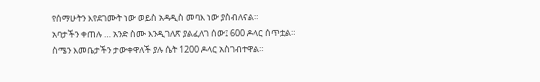የሰማሁትን እየደገሙት ነው ወይስ አዳዲስ መባእ ነው ያስብለናል።
አባታችን ቀጠሉ … አንድ ስሙ እንዲገለጽ ያልፈለገ ሰው፤ 600 ዶላር ሰጥቷል። ስሜን እመቤታችን ታውቀዋለች ያሉ ሴት 1200 ዶላር አስገብተዋል።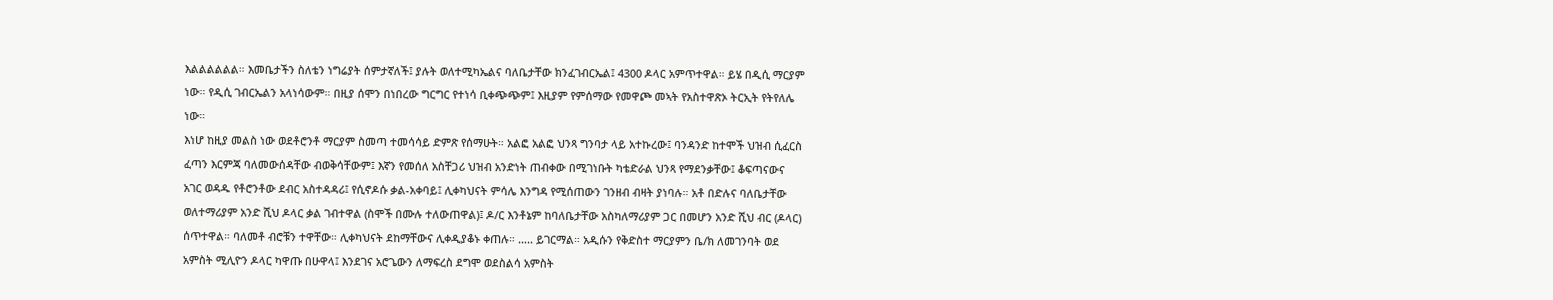እልልልልልል። እመቤታችን ስለቴን ነግሬያት ሰምታኛለች፤ ያሉት ወለተሚካኤልና ባለቤታቸው ክንፈገብርኤል፤ 4300 ዶላር አምጥተዋል። ይሄ በዲሲ ማርያም ነው። የዲሲ ገብርኤልን አላነሳውም። በዚያ ሰሞን በነበረው ግርግር የተነሳ ቢቀጭጭም፤ እዚያም የምሰማው የመዋጮ መኣት የአስተዋጽኦ ትርኢት የትየለሌ ነው።
እነሆ ከዚያ መልስ ነው ወደቶሮንቶ ማርያም ስመጣ ተመሳሳይ ድምጽ የሰማሁት። አልፎ አልፎ ህንጻ ግንባታ ላይ አተኩረው፤ ባንዳንድ ከተሞች ህዝብ ሲፈርስ ፈጣን እርምጃ ባለመውሰዳቸው ብወቅሳቸውም፤ እኛን የመሰለ አስቸጋሪ ህዝብ አንድነት ጠብቀው በሚገነቡት ካቴድራል ህንጻ የማደንቃቸው፤ ቆፍጣናውና አገር ወዳዱ የቶሮንቶው ደብር አስተዳዳሪ፤ የሲኖዶሱ ቃል-አቀባይ፤ ሊቀካህናት ምሳሌ እንግዳ የሚሰጠውን ገንዘብ ብዛት ያነባሉ። አቶ በድሉና ባለቤታቸው ወለተማሪያም አንድ ሺህ ዶላር ቃል ገብተዋል (ስሞች በሙሉ ተለውጠዋል)፤ ዶ/ር እንቶኔም ከባለቤታቸው አስካለማሪያም ጋር በመሆን አንድ ሺህ ብር (ዶላር) ሰጥተዋል። ባለመቶ ብሮቹን ተዋቸው። ሊቀካህናት ደከማቸውና ሊቀዲያቆኑ ቀጠሉ። ….. ይገርማል። አዲሱን የቅድስተ ማርያምን ቤ/ክ ለመገንባት ወደ አምስት ሚሊዮን ዶላር ካዋጡ በሁዋላ፤ እንደገና አሮጌውን ለማፍረስ ደግሞ ወደስልሳ አምስት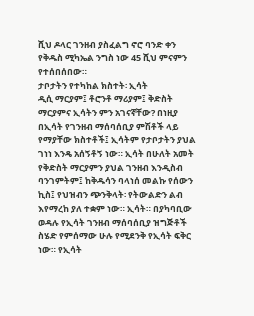ሺህ ዶላር ገንዘብ ያስፈልግ ኖሮ ባንድ ቀን የቅዱስ ሚካኤል ንግስ ነው 45 ሺህ ምናምን የተሰበሰበው።
ታቦታትን የተካከል ክስተት፡ ኢሳት
ዲሲ ማርያም፤ ቶሮንቶ ማሪያም፤ ቅድስት ማርያምና ኢሳትን ምን አገናኛቸው? በነዚያ በኢሳት የገንዘብ ማሰባሰቢያ ምሽቶች ላይ የማያቸው ክስተቶች፤ ኢሳትም የታቦታትን ያህል ገነነ እንዴ አሰኝቶኝ ነው። ኢሳት በሁለት አመት የቅድስት ማርያምን ያህል ገንዘብ እንዲስብ ባንገምትም፤ ከቅዱሳን ባላነሰ መልኩ የሰውን ኪስ፤ የህዝብን ጭንቅላት፡ የትውልድን ልብ እየማረከ ያለ ተቋም ነው። ኢሳት። በያካባቢው ወዳሉ የኢሳት ገንዘብ ማሰባሰቢያ ዝግጅቶች ስሄድ የምሰማው ሁሉ የሚደንቅ የኢሳት ፍቅር ነው። የኢሳት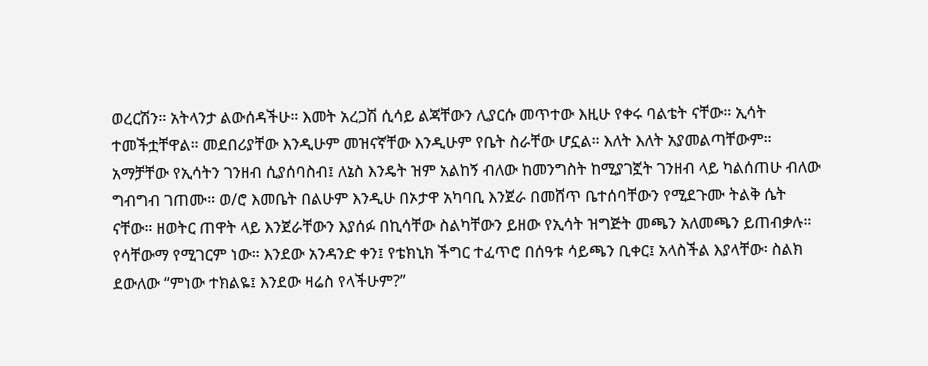ወረርሽን። አትላንታ ልውሰዳችሁ። እመት አረጋሽ ሲሳይ ልጃቸውን ሊያርሱ መጥተው እዚሁ የቀሩ ባልቴት ናቸው። ኢሳት ተመችቷቸዋል። መደበሪያቸው እንዲሁም መዝናኛቸው እንዲሁም የቤት ስራቸው ሆኗል። እለት እለት አያመልጣቸውም። አማቻቸው የኢሳትን ገንዘብ ሲያሰባስብ፤ ለኔስ እንዴት ዝም አልከኝ ብለው ከመንግስት ከሚያገኟት ገንዘብ ላይ ካልሰጠሁ ብለው ግብግብ ገጠሙ። ወ/ሮ እመቤት በልሁም እንዲሁ በኦታዋ አካባቢ እንጀራ በመሸጥ ቤተሰባቸውን የሚደጉሙ ትልቅ ሴት ናቸው። ዘወትር ጠዋት ላይ እንጀራቸውን እያሰፉ በኪሳቸው ስልካቸውን ይዘው የኢሳት ዝግጅት መጫን አለመጫን ይጠብቃሉ። የሳቸውማ የሚገርም ነው። እንደው አንዳንድ ቀን፤ የቴክኒክ ችግር ተፈጥሮ በሰዓቱ ሳይጫን ቢቀር፤ አላስችል እያላቸው፡ ስልክ ደውለው “ምነው ተክልዬ፤ እንደው ዛሬስ የላችሁም?”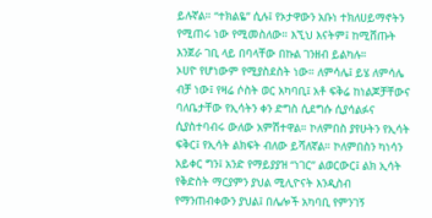ይሉኛል። “ተክልዬ” ሲሉ፤ የኦታዋውን አቡነ ተክለሀይማኖትን የሚጠሩ ነው የሚመስለው። እኚህ እናትም፤ ከሚሸጡት እንጀራ ገቢ ላይ በባላቸው በኩል ገንዘብ ይልካሉ።
ኦሀዮ የሆነውም የሚያስደስት ነው። ለምሳሌ፤ ይሄ ለምሳሌ ብቻ ነው፤ የዛሬ ሶስት ወር አካባቢ፤ አቶ ፍቅሬ ከነልጆቻቸውና ባለቤታቸው የኢሳትን ቀን ድግስ ሲደግሱ ሲያሳልፉና ሲያስተባብሩ ውለው አምሽተዋል። ኮለምበስ ያየሁትን የኢሳት ፍቅር፤ የኢሳት ልክፍት ብለው ይሻለኛል። ኮለምበስን ካነሳን አይቀር ግን፤ አንድ የማይያያዝ “ነገር” ልወርውር፤ ልክ ኢሳት የቅድስት ማርያምን ያህል ሚሊዮናት እንዲስብ የማንጠብቀውን ያህል፤ በሌሎች አካባቢ የምንገኝ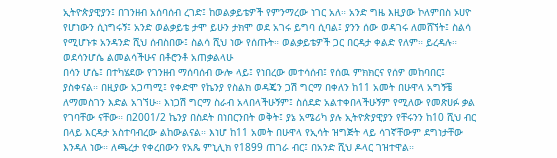ኢትዮጵያዊያን፤ በገንዘብ አሰባሰብ ረገድ፤ ከወልቃይቴዎች የምንማረው ነገር አለ። አንድ ግዜ እዚያው ኮለምበስ ኦሀዮ የሆነውን ሲነግሩኝ፤ አንድ ወልቃይቴ ታሞ ይሁን ታክሞ ወደ አገሩ ይግባ ሲባል፤ ያንን ሰው ወዳገሩ ለመሸኘት፤ ስልሳ የሚሆኑቱ አንዳንድ ሺህ ሰብስበው፤ ስልሳ ሺህ ነው የሰጡት። ወልቃይቴዎች ጋር በርዳታ ቀልድ የለም። ይረዳሉ።
ወደሳንሆሴ ልመልሳችሁና በቶሮንቶ አጠቃልላሁ
በሳን ሆሴ፤ በተካሄደው የገንዘብ ማሰባሰብ ውሎ ላይ፤ የነበረው መተሳሰብ፤ የሰዉ ምክክርና የሰዎ መከባበር፤ ያስቀናል። በዚያው አጋጣሚ፤ የቀድሞ የኬንያ የስልክ ወዳጄን ጋሽ ግርማ በቀለን ከ11 አመት በሁዋላ አግኝቼ ለማመስገን እድል አገኘሁ። እነጋሽ ግርማ ስራብ አላበላችሁኝም፤ ስሰደድ አልተቀበላችሁኝም የሚለው የመጽሀፉ ቃል የገባቸው ናቸው። በ2001/2 ኬንያ በስደት በነበርንበት ወቅት፤ ያኔ አሜሪካ ያሉ ኢትዮጵያዊያን የቸሩንን ከ10 ሺህ ብር በላይ እርዳታ አስተባብረው ልከውልናል። እነሆ ከ11 አመት በሁዋላ የኢሳት ዝግጅት ላይ ሳገኛቸውም ደግነታቸው እንዳለ ነው። ለጫረታ የቀረበውን የአጼ ምኒሊክ የ1899 ጠገራ ብር፤ በአንድ ሺህ ዶላር ገዝተዋል።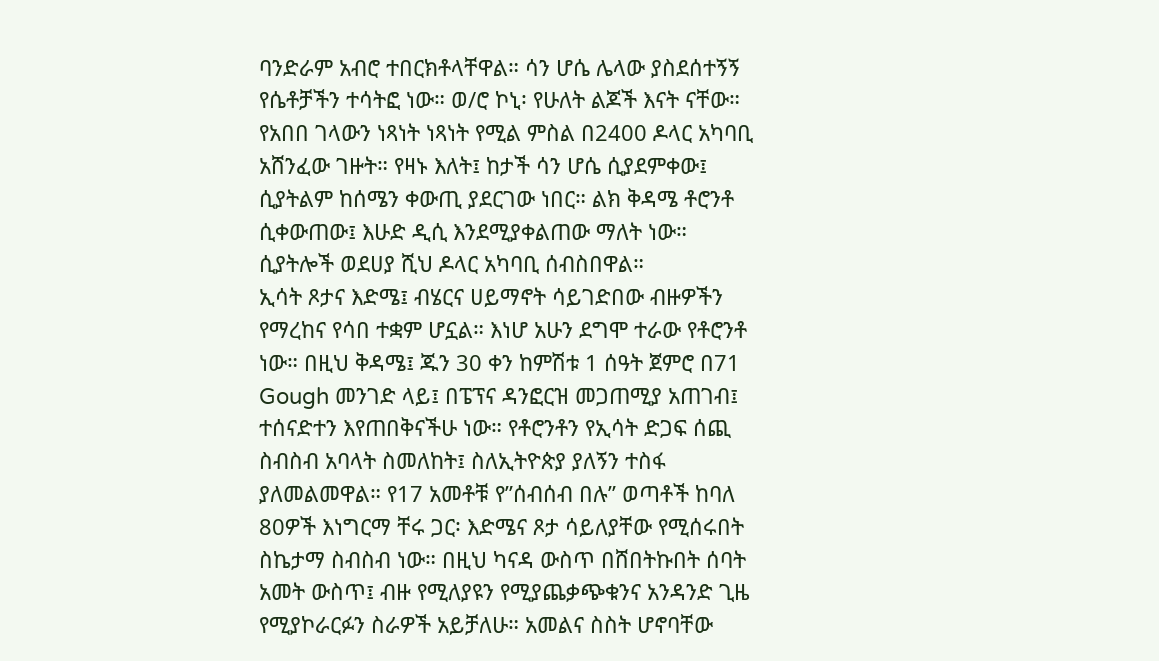ባንድራም አብሮ ተበርክቶላቸዋል። ሳን ሆሴ ሌላው ያስደሰተኝኝ የሴቶቻችን ተሳትፎ ነው። ወ/ሮ ኮኒ፡ የሁለት ልጆች እናት ናቸው። የአበበ ገላውን ነጻነት ነጻነት የሚል ምስል በ2400 ዶላር አካባቢ አሸንፈው ገዙት። የዛኑ እለት፤ ከታች ሳን ሆሴ ሲያደምቀው፤ ሲያትልም ከሰሜን ቀውጢ ያደርገው ነበር። ልክ ቅዳሜ ቶሮንቶ ሲቀውጠው፤ እሁድ ዲሲ እንደሚያቀልጠው ማለት ነው። ሲያትሎች ወደሀያ ሺህ ዶላር አካባቢ ሰብስበዋል።
ኢሳት ጾታና እድሜ፤ ብሄርና ሀይማኖት ሳይገድበው ብዙዎችን የማረከና የሳበ ተቋም ሆኗል። እነሆ አሁን ደግሞ ተራው የቶሮንቶ ነው። በዚህ ቅዳሜ፤ ጁን 30 ቀን ከምሽቱ 1 ሰዓት ጀምሮ በ71 Gough መንገድ ላይ፤ በፔፕና ዳንፎርዝ መጋጠሚያ አጠገብ፤ ተሰናድተን እየጠበቅናችሁ ነው። የቶሮንቶን የኢሳት ድጋፍ ሰጪ ስብስብ አባላት ስመለከት፤ ስለኢትዮጵያ ያለኝን ተስፋ ያለመልመዋል። የ17 አመቶቹ የ”ሰብሰብ በሉ” ወጣቶች ከባለ 80ዎች እነግርማ ቸሩ ጋር፡ እድሜና ጾታ ሳይለያቸው የሚሰሩበት ስኬታማ ስብስብ ነው። በዚህ ካናዳ ውስጥ በሸበትኩበት ሰባት አመት ውስጥ፤ ብዙ የሚለያዩን የሚያጨቃጭቁንና አንዳንድ ጊዜ የሚያኮራርፉን ስራዎች አይቻለሁ። አመልና ስስት ሆኖባቸው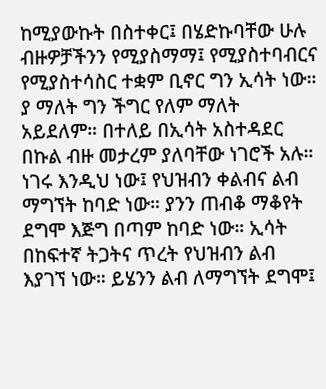ከሚያውኩት በስተቀር፤ በሄድኩባቸው ሁሉ ብዙዎቻችንን የሚያስማማ፤ የሚያስተባብርና የሚያስተሳስር ተቋም ቢኖር ግን ኢሳት ነው። ያ ማለት ግን ችግር የለም ማለት አይደለም። በተለይ በኢሳት አስተዳደር በኩል ብዙ መታረም ያለባቸው ነገሮች አሉ።
ነገሩ እንዲህ ነው፤ የህዝብን ቀልብና ልብ ማግኘት ከባድ ነው። ያንን ጠብቆ ማቆየት ደግሞ እጅግ በጣም ከባድ ነው። ኢሳት በከፍተኛ ትጋትና ጥረት የህዝብን ልብ እያገኘ ነው። ይሄንን ልብ ለማግኘት ደግሞ፤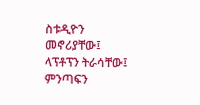ስቱዲዮን መኖሪያቸው፤ ላፕቶፕን ትራሳቸው፤ ምንጣፍን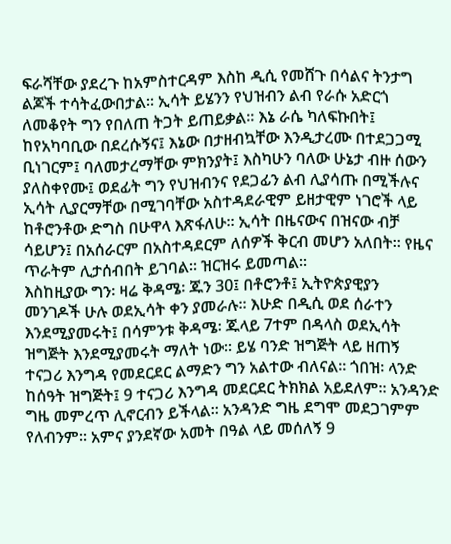ፍራሻቸው ያደረጉ ከአምስተርዳም እስከ ዲሲ የመሸጉ በሳልና ትንታግ ልጆች ተሳትፈውበታል። ኢሳት ይሄንን የህዝብን ልብ የራሱ አድርጎ ለመቆየት ግን የበለጠ ትጋት ይጠይቃል። እኔ ራሴ ካለፍኩበት፤ ከየአካባቢው በደረሱኝና፤ እኔው በታዘብኳቸው እንዲታረሙ በተደጋጋሚ ቢነገርም፤ ባለመታረማቸው ምክንያት፤ እስካሁን ባለው ሁኔታ ብዙ ሰውን ያለስቀየሙ፤ ወደፊት ግን የህዝብንና የደጋፊን ልብ ሊያሳጡ በሚችሉና ኢሳት ሊያርማቸው በሚገባቸው አስተዳደራዊም ይዘታዊም ነገሮች ላይ ከቶሮንቶው ድግስ በሁዋላ እጽፋለሁ። ኢሳት በዜናውና በዝናው ብቻ ሳይሆን፤ በአሰራርም በአስተዳደርም ለሰዎች ቅርብ መሆን አለበት። የዜና ጥራትም ሊታሰብበት ይገባል። ዝርዝሩ ይመጣል።
እስከዚያው ግን፡ ዛሬ ቅዳሜ፡ ጁን 30፤ በቶሮንቶ፤ ኢትዮጵያዊያን መንገዶች ሁሉ ወደኢሳት ቀን ያመራሉ። እሁድ በዲሲ ወደ ሰራተን እንደሚያመሩት፤ በሳምንቱ ቅዳሜ፡ ጁላይ 7ተም በዳላስ ወደኢሳት ዝግጅት እንደሚያመሩት ማለት ነው። ይሄ ባንድ ዝግጅት ላይ ዘጠኝ ተናጋሪ እንግዳ የመደርደር ልማድን ግን አልተው ብለናል። ጎበዝ፡ ላንድ ከሰዓት ዝግጅት፤ 9 ተናጋሪ እንግዳ መደርደር ትክክል አይደለም። አንዳንድ ግዜ መምረጥ ሊኖርብን ይችላል። አንዳንድ ግዜ ደግሞ መደጋገምም የለብንም። አምና ያንደኛው አመት በዓል ላይ መሰለኝ 9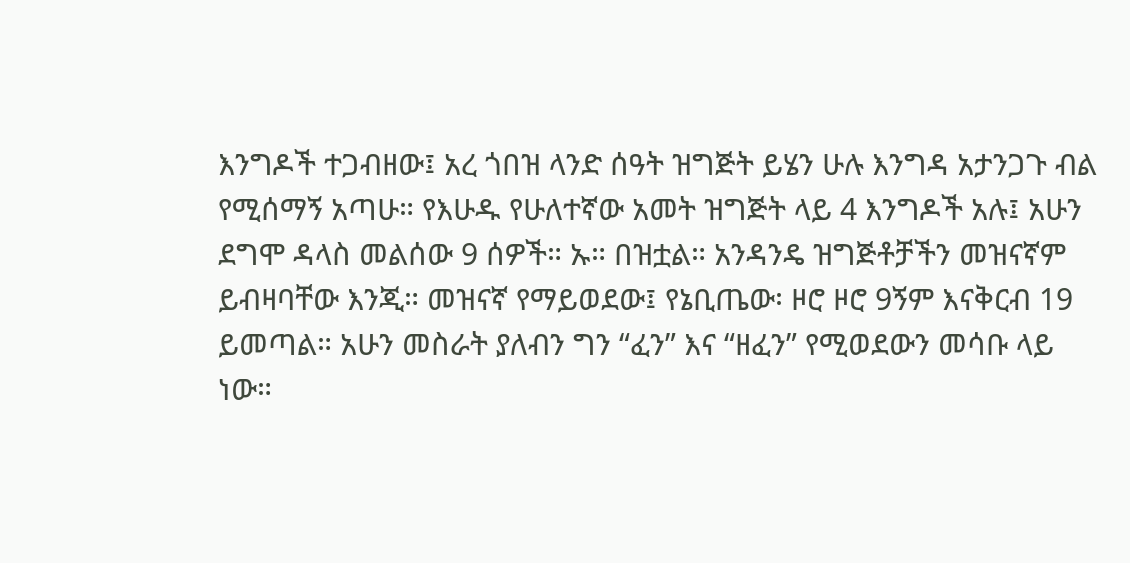እንግዶች ተጋብዘው፤ አረ ጎበዝ ላንድ ሰዓት ዝግጅት ይሄን ሁሉ እንግዳ አታንጋጉ ብል የሚሰማኝ አጣሁ። የእሁዱ የሁለተኛው አመት ዝግጅት ላይ 4 እንግዶች አሉ፤ አሁን ደግሞ ዳላስ መልሰው 9 ሰዎች። ኡ። በዝቷል። አንዳንዴ ዝግጅቶቻችን መዝናኛም ይብዛባቸው እንጂ። መዝናኛ የማይወደው፤ የኔቢጤው፡ ዞሮ ዞሮ 9ኝም እናቅርብ 19 ይመጣል። አሁን መስራት ያለብን ግን “ፈን” እና “ዘፈን” የሚወደውን መሳቡ ላይ ነው።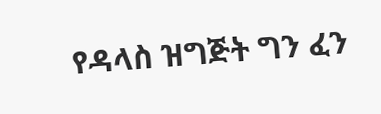የዳላስ ዝግጅት ግን ፈን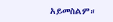አይመስልም።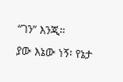“ገን” እንጂ።
ያው እኔው ነኝ፡ የኔታ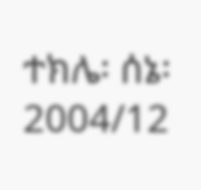ተክሌ፡ ሰኔ፡ 2004/12